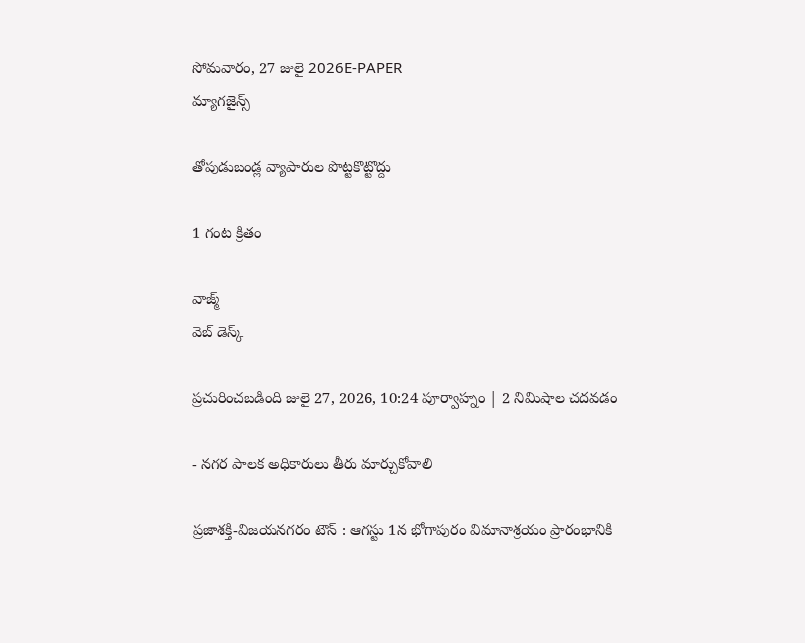సోమవారం, 27 జులై 2026E-PAPER
మ్యాగజైన్స్

తోపుడుబండ్ల వ్యాపారుల పొట్టకొట్టొద్దు

1 గంట క్రితం

వాజ్మ్
వెబ్ డెస్క్

ప్రచురించబడింది జులై 27, 2026, 10:24 పూర్వాహ్నం | 2 నిమిషాల చదవడం

- నగర పాలక అధికారులు తీరు మార్చుకోవాలి

ప్రజాశక్తి-విజయనగరం టౌన్ : ఆగస్టు 1న భోగాపురం విమానాశ్రయం ప్రారంభానికి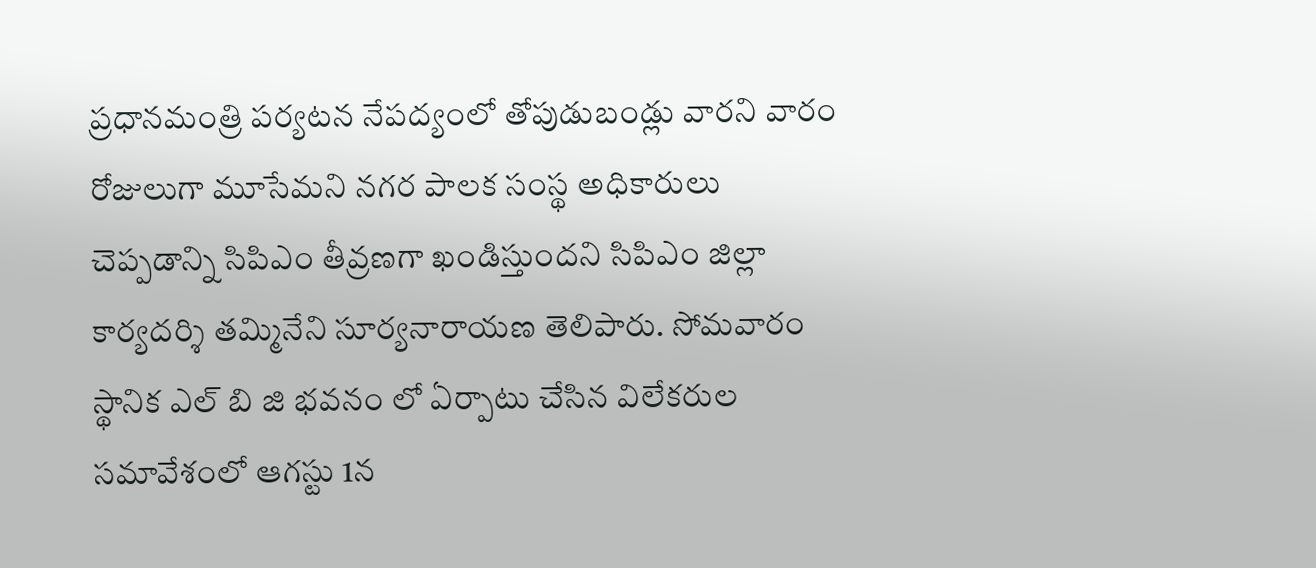ప్రధానమంత్రి పర్యటన నేపద్యంలో తోపుడుబండ్లు వారని వారం రోజులుగా మూసేమని నగర పాలక సంస్థ అధికారులు చెప్పడాన్ని సిపిఎం తీవ్రణగా ఖండిస్తుందని సిపిఎం జిల్లా కార్యదర్శి తమ్మినేని సూర్యనారాయణ తెలిపారు. సోమవారం స్థానిక ఎల్ బి జి భవనం లో ఏర్పాటు చేసిన విలేకరుల సమావేశంలో ఆగస్టు 1న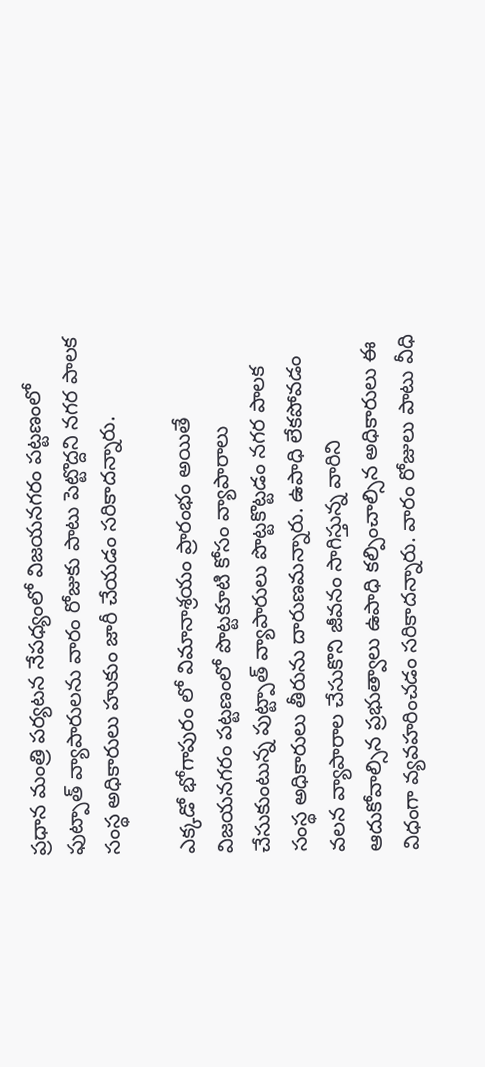ప్రధాన మంత్రి పర్యటన నేపధ్యంలో విజయనగరం పట్టణంలో ఫుట్పాత్ వ్యాపారులను వారం రోజుకు పాటు పెట్టొద్దని నగర పాలక సంస్థ అధికారులు హుకుం జారీ చేయడం సరికాదన్నారు.

ఎక్కడో భోగాపురం లో విమానాశ్రయం ప్రారంభం అయితే విజయనగరం పట్టణంలో పొట్టకూటి కోసం వ్యాపారాలు చేసుకుంటున్న పుట్ట్పాత్ వ్యాపారులు పొట్టకొట్టడం నగర పాలక సంస్థ అధికారులు తీరును దారుణమన్నారు. ఉపాధి లేకపోవడం వలన వ్యాపారాల చేసుకొని జీవనం సాగిస్తున్న వారిని ఆదుకోవాల్సిన ప్రభుత్వాలు ఉపాధి కల్పించాల్సిన అధికారులు ఈ విధంగా వ్యవహరించడం సరికాదన్నారు. వారం రోజులు పాటు వీధి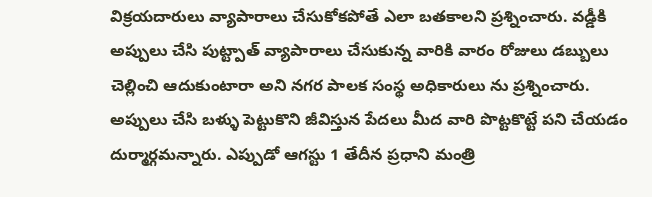విక్రయదారులు వ్యాపారాలు చేసుకోకపోతే ఎలా బతకాలని ప్రశ్నించారు. వడ్డీకి అప్పులు చేసి పుట్ట్పాత్ వ్యాపారాలు చేసుకున్న వారికి వారం రోజులు డబ్బులు చెల్లించి ఆదుకుంటారా అని నగర పాలక సంస్థ అధికారులు ను ప్రశ్నించారు. అప్పులు చేసి బళ్ళు పెట్టుకొని జీవిస్తున పేదలు మీద వారి పొట్టకొట్టే పని చేయడం దుర్మార్గమన్నారు. ఎప్పుడో ఆగస్టు 1 తేదీన ప్రధాని మంత్రి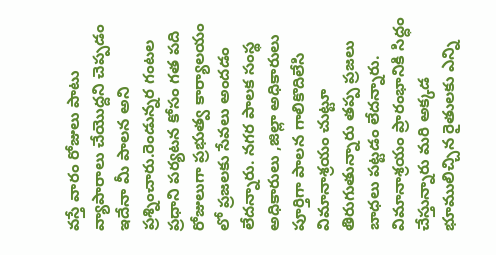వస్తే వారం రోజులు పాటు వ్యాపారాలు చేయొద్దని చెప్పడం ఇదేనా మీ పాలన అని ప్రశ్నించారు.రెండున్నర గంటల ప్రధాని పర్యటన కోసం గత పది రోజులుగా ప్రభుత్వ కార్యాలయం లో ప్రజలకు సేవలు అందడం లేదన్నారు. నగర పాలక సంస్థ అధికారులు ,జిల్లా అధికారులు పూర్తిగా పాలన గాలికొదిలేసి విమానాశ్రయం చుట్టూ తిరుగుతున్నారు తప్ప ప్రజలు బాధలు పట్టడం లేదన్నారు. విమానాశ్రయం ప్రారంభానికి సిద్ధం చేస్తున్నారు మరి అక్కడ భూములిచ్చిన రైతులకు ఎన్ని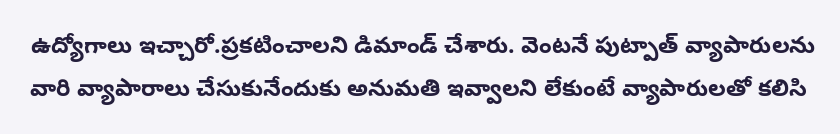ఉద్యోగాలు ఇచ్చారో.ప్రకటించాలని డిమాండ్ చేశారు. వెంటనే పుట్పాత్ వ్యాపారులను వారి వ్యాపారాలు చేసుకునేందుకు అనుమతి ఇవ్వాలని లేకుంటే వ్యాపారులతో కలిసి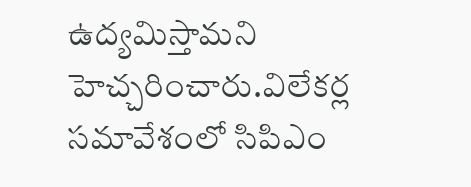ఉద్యమిస్తామని హెచ్చరించారు.విలేకర్ల సమావేశంలో సిపిఎం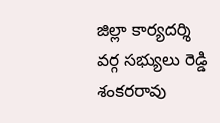జిల్లా కార్యదర్శి వర్గ సభ్యులు రెడ్డి శంకరరావు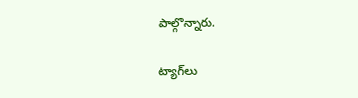పాల్గొన్నారు.

ట్యాగ్‌లు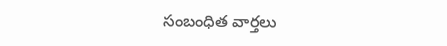సంబంధిత వార్తలు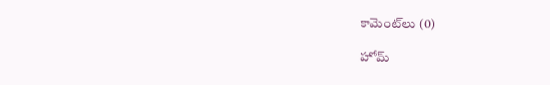కామెంట్‌లు (0)

హోమ్